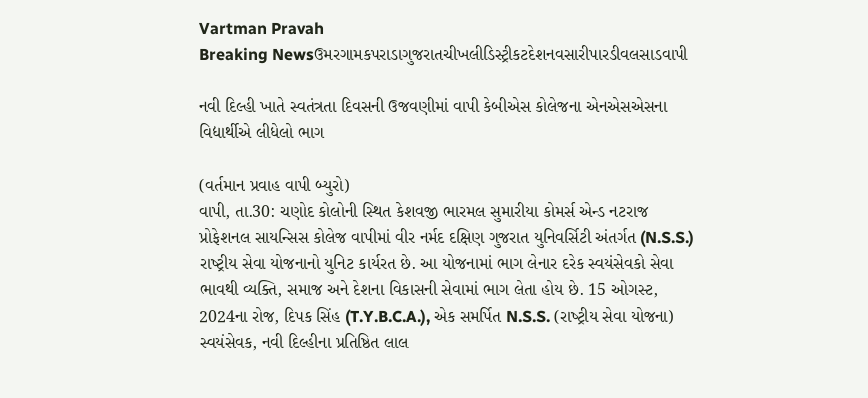Vartman Pravah
Breaking Newsઉમરગામકપરાડાગુજરાતચીખલીડિસ્ટ્રીકટદેશનવસારીપારડીવલસાડવાપી

નવી દિલ્‍હી ખાતે સ્‍વતંત્રતા દિવસની ઉજવણીમાં વાપી કેબીએસ કોલેજના એનએસએસના વિદ્યાર્થીએ લીધેલો ભાગ

(વર્તમાન પ્રવાહ વાપી બ્‍યુરો)
વાપી, તા.30: ચણોદ કોલોની સ્‍થિત કેશવજી ભારમલ સુમારીયા કોમર્સ એન્‍ડ નટરાજ પ્રોફેશનલ સાયન્‍સિસ કોલેજ વાપીમાં વીર નર્મદ દક્ષિણ ગુજરાત યુનિવર્સિટી અંતર્ગત (N.S.S.) રાષ્‍ટ્રીય સેવા યોજનાનો યુનિટ કાર્યરત છે. આ યોજનામાં ભાગ લેનાર દરેક સ્‍વયંસેવકો સેવા ભાવથી વ્‍યક્‍તિ, સમાજ અને દેશના વિકાસની સેવામાં ભાગ લેતા હોય છે. 15 ઓગસ્‍ટ, 2024ના રોજ, દિપક સિંહ (T.Y.B.C.A.), એક સમર્પિત N.S.S. (રાષ્‍ટ્રીય સેવા યોજના) સ્‍વયંસેવક, નવી દિલ્‍હીના પ્રતિષ્ઠિત લાલ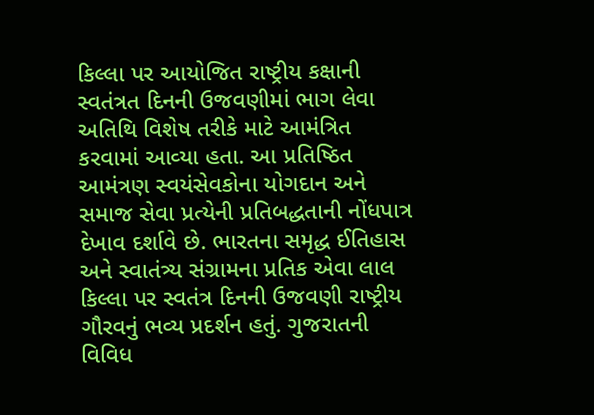કિલ્લા પર આયોજિત રાષ્‍ટ્રીય કક્ષાની સ્‍વતંત્રત દિનની ઉજવણીમાં ભાગ લેવા અતિથિ વિશેષ તરીકે માટે આમંત્રિત કરવામાં આવ્‍યા હતા. આ પ્રતિષ્ઠિત આમંત્રણ સ્‍વયંસેવકોના યોગદાન અને સમાજ સેવા પ્રત્‍યેની પ્રતિબદ્ધતાની નોંધપાત્ર દેખાવ દર્શાવે છે. ભારતના સમૃદ્ધ ઈતિહાસ અને સ્‍વાતંત્ર્ય સંગ્રામના પ્રતિક એવા લાલ કિલ્લા પર સ્‍વતંત્ર દિનની ઉજવણી રાષ્‍ટ્રીય ગૌરવનું ભવ્‍ય પ્રદર્શન હતું. ગુજરાતની વિવિધ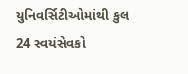યુનિવર્સિટીઓમાંથી કુલ 24 સ્‍વયંસેવકો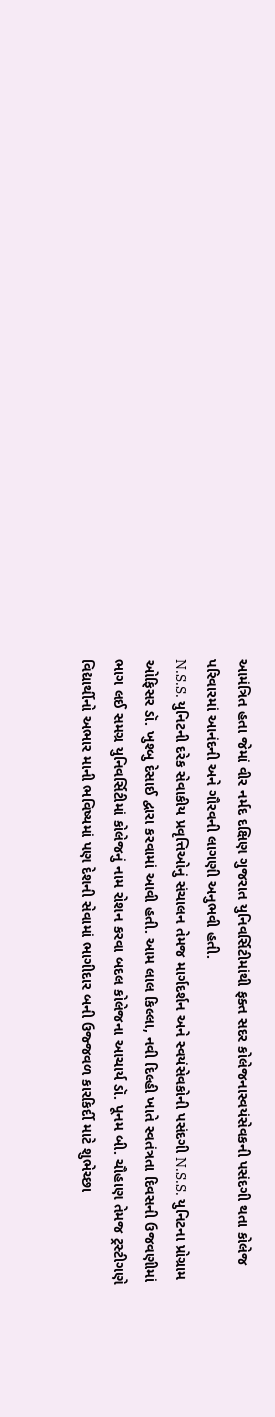આમંત્રિત હતા જેમાં વીર નર્મદ દક્ષિણ ગુજરાત યુનિવર્સિટીમાંથી ફક્‍ત સદર કોલેજનાસ્‍વયંસેવકની પસંદગી થતા કોલેજ પરિવારમાં આનંદની અને ગૌરવની લાગણી અનુભવી હતી.
N.S.S. યુનિટની દરેક સેવાકીય પ્રવૃત્તિઓનું સંચાલન તેમજ માર્ગદર્શન અને સ્‍વયંસેવકોની પસંદગી N.S.S. યુનિટના પ્રોગ્રામ ઓફિસર ડૉ. ખુશ્‍બુ દેસાઈ દ્વારા કરવામાં આવી હતી. આમ લાલ કિલ્લા, નવી દિલ્‍હી ખાતે સ્‍વતંત્રતા દિવસની ઉજવણીમાં ભાગ લઈ સમગ્ર યુનિવર્સિટીમાં કોલેજનું નામ રોશન કરવા બદલ કોલેજના આચાર્ય ડૉ. પૂનમ બી. ચૌહાણ તેમજ ટ્રસ્‍ટીગણે વિદ્યાર્થીનો અભાર માની ભવિષ્‍યમાં પણ દેશની સેવામાં ભાગીદાર બની ઉજ્જવળ કારકિર્દી માટે શુભેચ્‍છા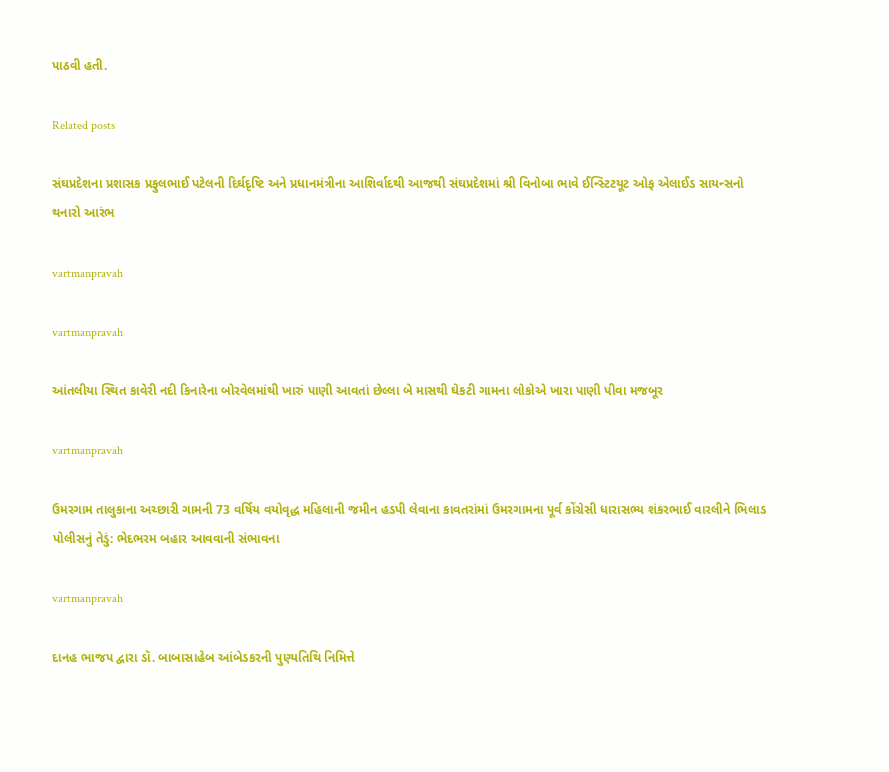પાઠવી હતી.

Related posts

સંઘપ્રદેશના પ્રશાસક પ્રફુલભાઈ પટેલની દિર્ઘદૃષ્‍ટિ અને પ્રધાનમંત્રીના આશિર્વાદથી આજથી સંઘપ્રદેશમાં શ્રી વિનોબા ભાવે ઈન્‍સ્‍ટિટયૂટ ઓફ એલાઈડ સાયન્‍સનો થનારો આરંભ

vartmanpravah

vartmanpravah

આંતલીયા સ્‍થિત કાવેરી નદી કિનારેના બોરવેલમાંથી ખારું પાણી આવતાં છેલ્લા બે માસથી ઘેકટી ગામના લોકોએ ખારા પાણી પીવા મજબૂર

vartmanpravah

ઉમરગામ તાલુકાના અચ્‍છારી ગામની 73 વર્ષિય વયોવૃદ્ધ મહિલાની જમીન હડપી લેવાના કાવતરાંમાં ઉમરગામના પૂર્વ કોંગ્રેસી ધારાસભ્‍ય શંકરભાઈ વારલીને ભિલાડ પોલીસનું તેડું: ભેદભરમ બહાર આવવાની સંભાવના

vartmanpravah

દાનહ ભાજપ દ્વારા ડૉ. બાબાસાહેબ આંબેડકરની પુણ્‍યતિથિ નિમિત્તે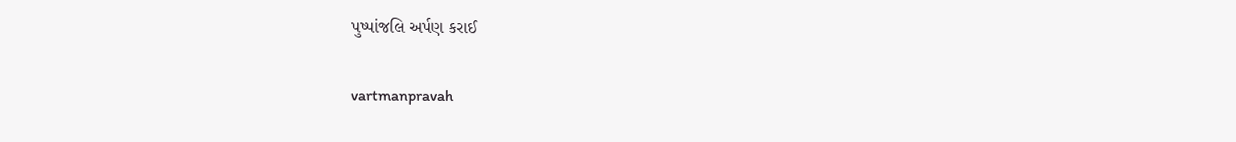પુષ્‍પાંજલિ અર્પણ કરાઈ

vartmanpravah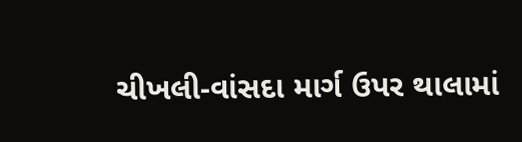ચીખલી-વાંસદા માર્ગ ઉપર થાલામાં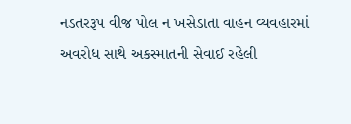નડતરરૂપ વીજ પોલ ન ખસેડાતા વાહન વ્યવહારમાં અવરોધ સાથે અકસ્માતની સેવાઈ રહેલી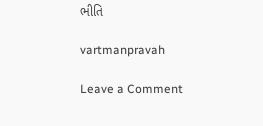ભીતિ

vartmanpravah

Leave a Comment